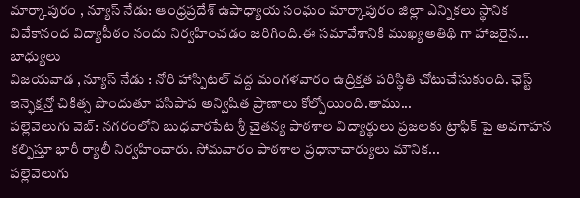మార్కాపురం , న్యూస్ నేడు: ఆంధ్రప్రదేశ్ ఉపాధ్యాయ సంఘం మార్కాపురం జిల్లా ఎన్నికలు స్థానిక వివేకానంద విద్యాపీఠం నందు నిర్వహించడం జరిగింది.ఈ సమావేశానికి ముఖ్యఅతిథి గా హాజరైన...
బాధ్యులు
విజయవాడ , న్యూస్ నేడు : నోరి హాస్పిటల్ వద్ద మంగళవారం ఉద్రిక్తత పరిస్థితి చోటుచేసుకుంది. ఛెస్ట్ ఇన్ఫెక్షన్తో చికిత్స పొందుతూ పసిపాప అన్విషిత ప్రాణాలు కోల్పోయింది.తాము...
పల్లెవెలుగు వెబ్: నగరంలోని బుధవారపేట శ్రీ చైతన్య పాఠశాల విద్యార్థులు ప్రజలకు ట్రాఫిక్ పై అవగాహన కల్పిస్తూ భారీ ర్యాలీ నిర్వహించారు. సోమవారం పాఠశాల ప్రధానాచార్యులు మౌనిక...
పల్లెవెలుగు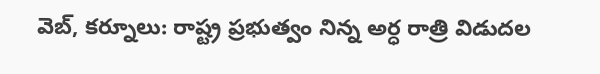వెబ్, కర్నూలు: రాష్ట్ర ప్రభుత్వం నిన్న అర్ధ రాత్రి విడుదల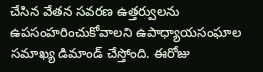చేసిన వేతన సవరణ ఉత్తర్వులను ఉపసంహరించుకోవాలని ఉపాధ్యాయసంఘాల సమాఖ్య డిమాండ్ చేస్తోంది. ఈరోజు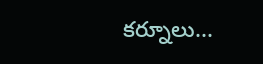కర్నూలు...